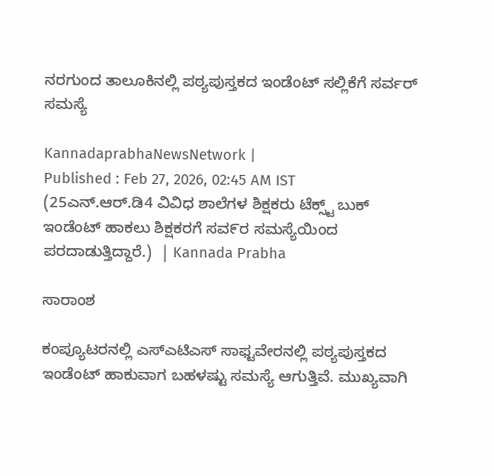ನರಗುಂದ ತಾಲೂಕಿನಲ್ಲಿ ಪಠ್ಯಪುಸ್ತಕದ ಇಂಡೆಂಟ್ ಸಲ್ಲಿಕೆಗೆ ಸರ್ವರ್ ಸಮಸ್ಯೆ

KannadaprabhaNewsNetwork |
Published : Feb 27, 2026, 02:45 AM IST
(25ಎನ್.ಆರ್.ಡಿ4 ವಿವಿಧ ಶಾಲೆಗಳ ಶಿಕ್ಷಕರು ಟೆಕ್ಸ್ಟ್ ಬುಕ್ ಇಂಡೆಂಟ್ ಹಾಕಲು ಶಿಕ್ಷಕರಗೆ ಸವ೯ರ ಸಮಸ್ಯೆಯಿಂದ ಪರದಾಡುತ್ತಿದ್ದಾರೆ.)  | Kannada Prabha

ಸಾರಾಂಶ

ಕಂಪ್ಯೂಟರನಲ್ಲಿ ಎಸ್ಎಟಿಎಸ್ ಸಾಫ್ಟವೇರನಲ್ಲಿ ಪಠ್ಯಪುಸ್ತಕದ ಇಂಡೆಂಟ್ ಹಾಕುವಾಗ ಬಹಳಷ್ಟು ಸಮಸ್ಯೆ ಆಗುತ್ತಿವೆ. ಮುಖ್ಯವಾಗಿ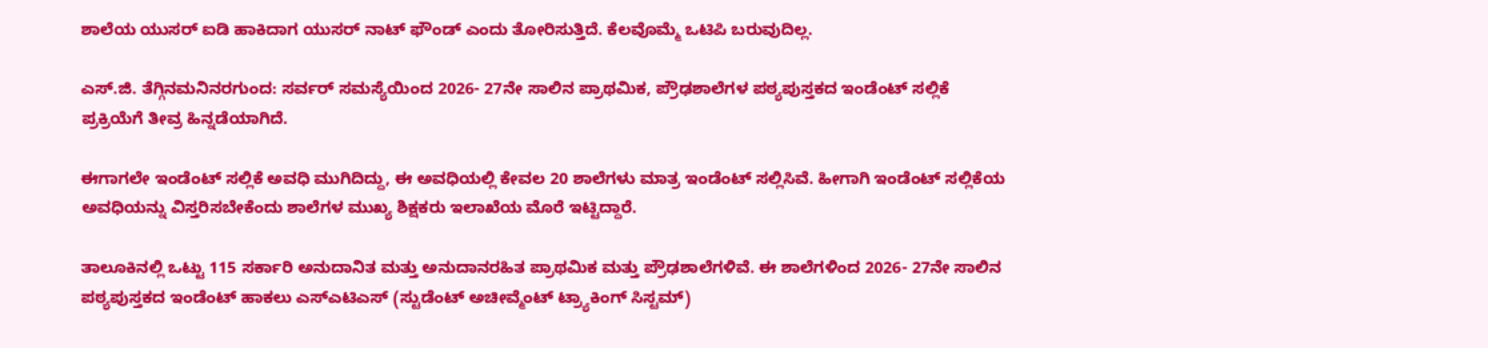ಶಾಲೆಯ ಯುಸರ್ ಐಡಿ ಹಾಕಿದಾಗ ಯುಸರ್ ನಾಟ್ ಫೌಂಡ್ ಎಂದು ತೋರಿಸುತ್ತಿದೆ. ಕೆಲವೊಮ್ಮೆ ಒಟಿಪಿ ಬರುವುದಿಲ್ಲ.

ಎಸ್.ಜಿ. ತೆಗ್ಗಿನಮನಿನರಗುಂದ: ಸರ್ವರ್ ಸಮಸ್ಯೆಯಿಂದ 2026- 27ನೇ ಸಾಲಿನ ಪ್ರಾಥಮಿಕ, ಪ್ರೌಢಶಾಲೆಗಳ ಪಠ್ಯಪುಸ್ತಕದ ಇಂಡೆಂಟ್ ಸಲ್ಲಿಕೆ ಪ್ರಕ್ರಿಯೆಗೆ ತೀವ್ರ ಹಿನ್ನಡೆಯಾಗಿದೆ.

ಈಗಾಗಲೇ ಇಂಡೆಂಟ್ ಸಲ್ಲಿಕೆ ಅವಧಿ ಮುಗಿದಿದ್ದು, ಈ ಅವಧಿಯಲ್ಲಿ ಕೇವಲ 20 ಶಾಲೆಗಳು ಮಾತ್ರ ಇಂಡೆಂಟ್ ಸಲ್ಲಿಸಿವೆ. ಹೀಗಾಗಿ ಇಂಡೆಂಟ್ ಸಲ್ಲಿಕೆಯ ಅವಧಿಯನ್ನು ವಿಸ್ತರಿಸಬೇಕೆಂದು ಶಾಲೆಗಳ ಮುಖ್ಯ ಶಿಕ್ಷಕರು ಇಲಾಖೆಯ ಮೊರೆ ಇಟ್ಟಿದ್ದಾರೆ.

ತಾಲೂಕಿನಲ್ಲಿ ಒಟ್ಟು 115 ಸರ್ಕಾರಿ ಅನುದಾನಿತ ಮತ್ತು ಅನುದಾನರಹಿತ ಪ್ರಾಥಮಿಕ ಮತ್ತು ಪ್ರೌಢಶಾಲೆಗಳಿವೆ. ಈ ಶಾಲೆಗಳಿಂದ 2026- 27ನೇ ಸಾಲಿನ ಪಠ್ಯಪುಸ್ತಕದ ಇಂಡೆಂಟ್ ಹಾಕಲು ಎಸ್ಎಟಿಎಸ್ (ಸ್ಟುಡೆಂಟ್ ಅಚೀವ್ಮೆಂಟ್ ಟ್ರ್ಯಾಕಿಂಗ್ ಸಿಸ್ಟಮ್)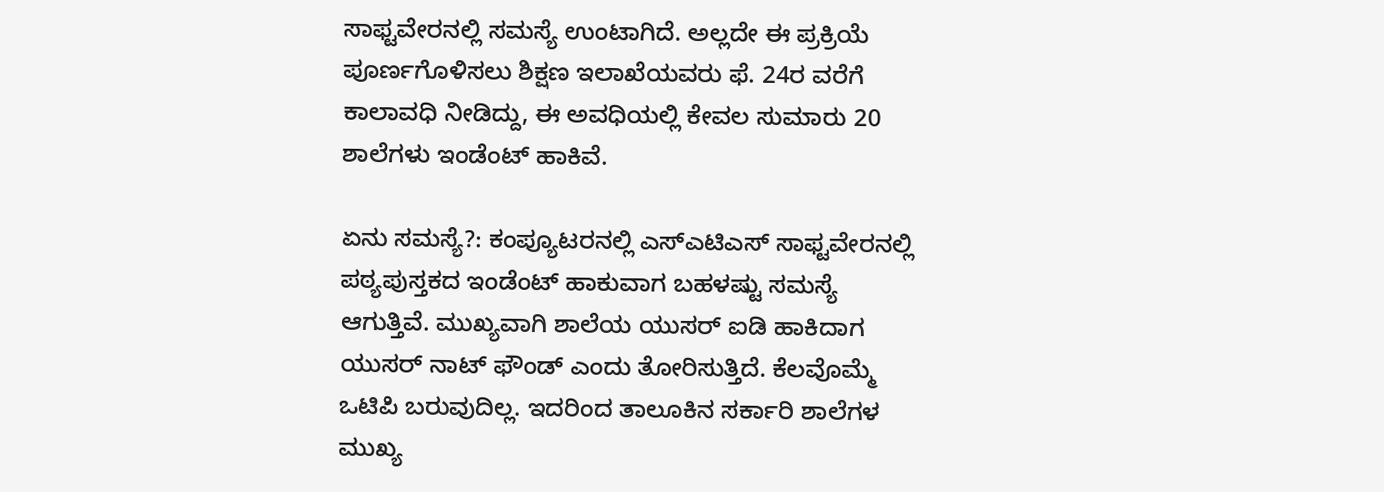ಸಾಫ್ಟವೇರನಲ್ಲಿ ಸಮಸ್ಯೆ ಉಂಟಾಗಿದೆ. ಅಲ್ಲದೇ ಈ ಪ್ರಕ್ರಿಯೆ ಪೂರ್ಣಗೊಳಿಸಲು ಶಿಕ್ಷಣ ಇಲಾಖೆಯವರು ಫೆ. 24ರ ವರೆಗೆ ಕಾಲಾವಧಿ ನೀಡಿದ್ದು, ಈ ಅವಧಿಯಲ್ಲಿ ಕೇವಲ ಸುಮಾರು 20 ಶಾಲೆಗಳು ಇಂಡೆಂಟ್ ಹಾಕಿವೆ.

ಏನು ಸಮಸ್ಯೆ?: ಕಂಪ್ಯೂಟರನಲ್ಲಿ ಎಸ್ಎಟಿಎಸ್ ಸಾಫ್ಟವೇರನಲ್ಲಿ ಪಠ್ಯಪುಸ್ತಕದ ಇಂಡೆಂಟ್ ಹಾಕುವಾಗ ಬಹಳಷ್ಟು ಸಮಸ್ಯೆ ಆಗುತ್ತಿವೆ. ಮುಖ್ಯವಾಗಿ ಶಾಲೆಯ ಯುಸರ್ ಐಡಿ ಹಾಕಿದಾಗ ಯುಸರ್ ನಾಟ್ ಫೌಂಡ್ ಎಂದು ತೋರಿಸುತ್ತಿದೆ. ಕೆಲವೊಮ್ಮೆ ಒಟಿಪಿ ಬರುವುದಿಲ್ಲ. ಇದರಿಂದ ತಾಲೂಕಿನ ಸರ್ಕಾರಿ ಶಾಲೆಗಳ ಮುಖ್ಯ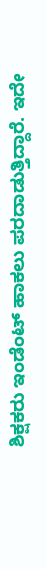ಶಿಕ್ಷಕರು ಇಂಡೆಂಟ್ ಹಾಕಲು ಪರದಾಡುತ್ತಿದ್ದಾರೆ. ಇದೇ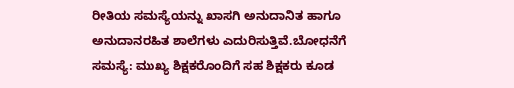ರೀತಿಯ ಸಮಸ್ಯೆಯನ್ನು ಖಾಸಗಿ ಅನುದಾನಿತ ಹಾಗೂ ಅನುದಾನರಹಿತ ಶಾಲೆಗಳು ಎದುರಿಸುತ್ತಿವೆ.ಬೋಧನೆಗೆ ಸಮಸ್ಯೆ: ಮುಖ್ಯ ಶಿಕ್ಷಕರೊಂದಿಗೆ ಸಹ ಶಿಕ್ಷಕರು ಕೂಡ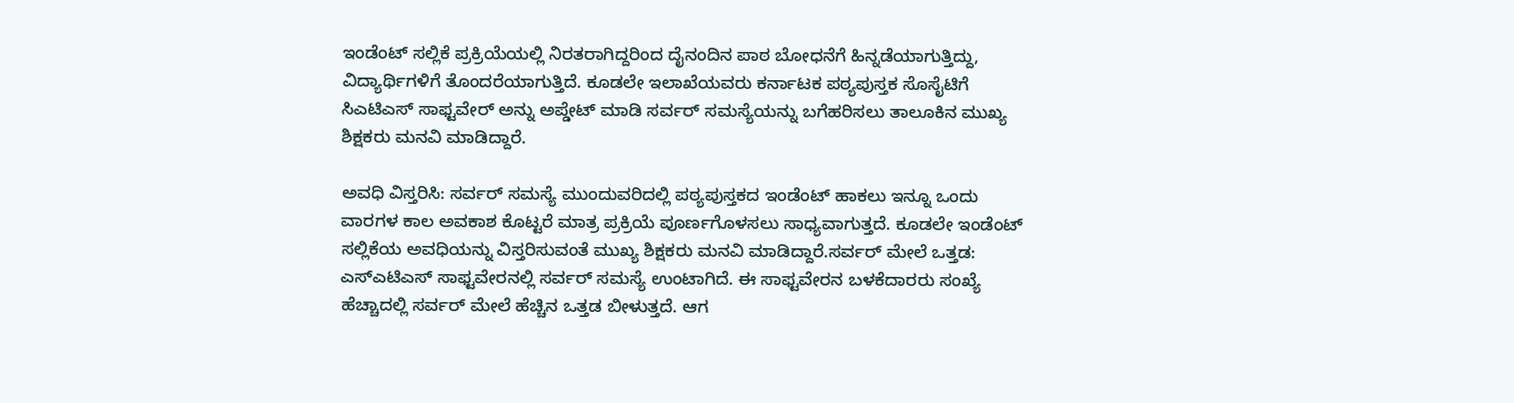ಇಂಡೆಂಟ್ ಸಲ್ಲಿಕೆ ಪ್ರಕ್ರಿಯೆಯಲ್ಲಿ ನಿರತರಾಗಿದ್ದರಿಂದ ದೈನಂದಿನ ಪಾಠ ಬೋಧನೆಗೆ ಹಿನ್ನಡೆಯಾಗುತ್ತಿದ್ದು, ವಿದ್ಯಾರ್ಥಿಗಳಿಗೆ ತೊಂದರೆಯಾಗುತ್ತಿದೆ. ಕೂಡಲೇ ಇಲಾಖೆಯವರು ಕರ್ನಾಟಕ ಪಠ್ಯಪುಸ್ತಕ ಸೊಸೈಟಿಗೆ ಸಿಎಟಿಎಸ್ ಸಾಫ್ಟವೇರ್ ಅನ್ನು ಅಪ್ಡೇಟ್ ಮಾಡಿ ಸರ್ವರ್ ಸಮಸ್ಯೆಯನ್ನು ಬಗೆಹರಿಸಲು ತಾಲೂಕಿನ ಮುಖ್ಯ ಶಿಕ್ಷಕರು ಮನವಿ ಮಾಡಿದ್ದಾರೆ.

ಅವಧಿ ವಿಸ್ತರಿಸಿ: ಸರ್ವರ್ ಸಮಸ್ಯೆ ಮುಂದುವರಿದಲ್ಲಿ ಪಠ್ಯಪುಸ್ತಕದ ಇಂಡೆಂಟ್ ಹಾಕಲು ಇನ್ನೂ ಒಂದು ವಾರಗಳ ಕಾಲ ಅವಕಾಶ ಕೊಟ್ಟರೆ ಮಾತ್ರ ಪ್ರಕ್ರಿಯೆ ಪೂರ್ಣಗೊಳಸಲು ಸಾಧ್ಯವಾಗುತ್ತದೆ. ಕೂಡಲೇ ಇಂಡೆಂಟ್ ಸಲ್ಲಿಕೆಯ ಅವಧಿಯನ್ನು ವಿಸ್ತರಿಸುವಂತೆ ಮುಖ್ಯ ಶಿಕ್ಷಕರು ಮನವಿ ಮಾಡಿದ್ದಾರೆ.ಸರ್ವರ್ ಮೇಲೆ ಒತ್ತಡ: ಎಸ್ಎಟಿಎಸ್ ಸಾಫ್ಟವೇರನಲ್ಲಿ ಸರ್ವರ್ ಸಮಸ್ಯೆ ಉಂಟಾಗಿದೆ. ಈ ಸಾಫ್ಟವೇರನ ಬಳಕೆದಾರರು ಸಂಖ್ಯೆ ಹೆಚ್ಚಾದಲ್ಲಿ ಸರ್ವರ್ ಮೇಲೆ ಹೆಚ್ಚಿನ ಒತ್ತಡ ಬೀಳುತ್ತದೆ. ಆಗ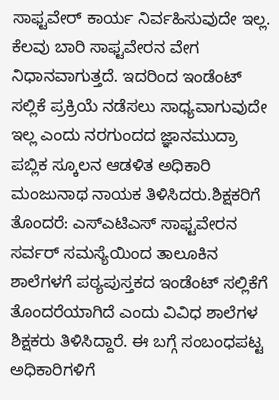ಸಾಫ್ಟವೇರ್ ಕಾರ್ಯ ನಿರ್ವಹಿಸುವುದೇ ಇಲ್ಲ. ಕೆಲವು ಬಾರಿ ಸಾಫ್ಟವೇರನ ವೇಗ ನಿಧಾನವಾಗುತ್ತದೆ. ಇದರಿಂದ ಇಂಡೆಂಟ್ ಸಲ್ಲಿಕೆ ಪ್ರಕ್ರಿಯೆ ನಡೆಸಲು ಸಾಧ್ಯವಾಗುವುದೇ ಇಲ್ಲ ಎಂದು ನರಗುಂದದ ಜ್ಞಾನಮುದ್ರಾ ಪಬ್ಲಿಕ ಸ್ಕೂಲನ ಆಡಳಿತ ಅಧಿಕಾರಿ ಮಂಜುನಾಥ ನಾಯಕ ತಿಳಿಸಿದರು.ಶಿಕ್ಷಕರಿಗೆ ತೊಂದರೆ: ಎಸ್ಎಟಿಎಸ್ ಸಾಫ್ಟವೇರನ ಸರ್ವರ್ ಸಮಸ್ಯೆಯಿಂದ ತಾಲೂಕಿನ ಶಾಲೆಗಳಗೆ ಪಠ್ಯಪುಸ್ತಕದ ಇಂಡೆಂಟ್ ಸಲ್ಲಿಕೆಗೆ ತೊಂದರೆಯಾಗಿದೆ ಎಂದು ವಿವಿಧ ಶಾಲೆಗಳ ಶಿಕ್ಷಕರು ತಿಳಿಸಿದ್ದಾರೆ. ಈ ಬಗ್ಗೆ ಸಂಬಂಧಪಟ್ಟ ಅಧಿಕಾರಿಗಳಿಗೆ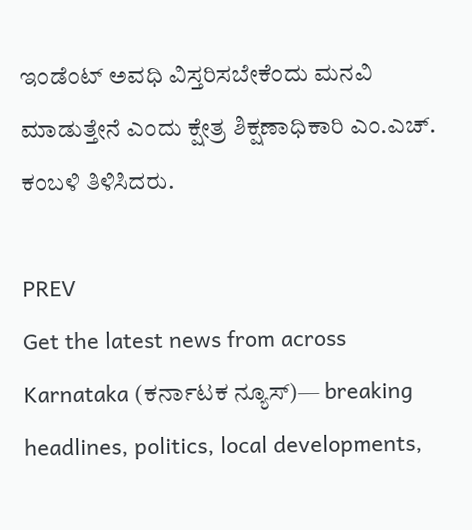ಇಂಡೆಂಟ್ ಅವಧಿ ವಿಸ್ತರಿಸಬೇಕೆಂದು ಮನವಿ ಮಾಡುತ್ತೇನೆ ಎಂದು ಕ್ಷೇತ್ರ ಶಿಕ್ಷಣಾಧಿಕಾರಿ ಎಂ.ಎಚ್. ಕಂಬಳಿ ತಿಳಿಸಿದರು.

PREV
Get the latest news from across Karnataka (ಕರ್ನಾಟಕ ನ್ಯೂಸ್)— breaking headlines, politics, local developments,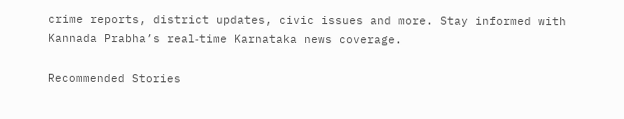crime reports, district updates, civic issues and more. Stay informed with Kannada Prabha’s real‑time Karnataka news coverage.

Recommended Stories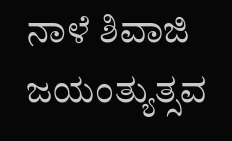ನಾಳೆ ಶಿವಾಜಿ ಜಯಂತ್ಯುತ್ಸವ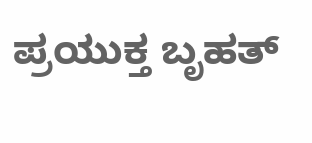ಪ್ರಯುಕ್ತ ಬೃಹತ್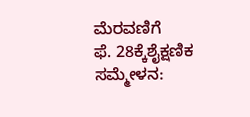ಮೆರವಣಿಗೆ
ಫೆ. 28ಕ್ಕೆಶೈಕ್ಷಣಿಕ ಸಮ್ಮೇಳನ: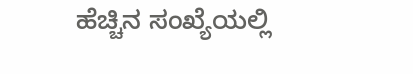ಹೆಚ್ಚಿನ ಸಂಖ್ಯೆಯಲ್ಲಿ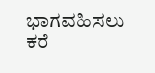ಭಾಗವಹಿಸಲು ಕರೆ